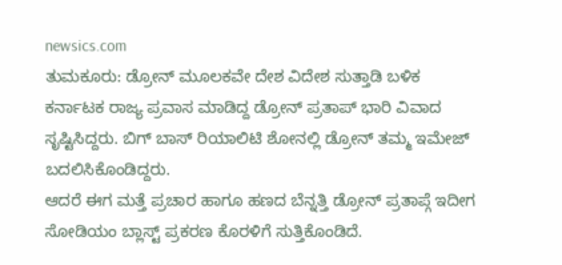newsics.com
ತುಮಕೂರು: ಡ್ರೋನ್ ಮೂಲಕವೇ ದೇಶ ವಿದೇಶ ಸುತ್ತಾಡಿ ಬಳಿಕ ಕರ್ನಾಟಕ ರಾಜ್ಯ ಪ್ರವಾಸ ಮಾಡಿದ್ದ ಡ್ರೋನ್ ಪ್ರತಾಪ್ ಭಾರಿ ವಿವಾದ ಸೃಷ್ಟಿಸಿದ್ದರು. ಬಿಗ್ ಬಾಸ್ ರಿಯಾಲಿಟಿ ಶೋನಲ್ಲಿ ಡ್ರೋನ್ ತಮ್ಮ ಇಮೇಜ್ ಬದಲಿಸಿಕೊಂಡಿದ್ದರು.
ಆದರೆ ಈಗ ಮತ್ತೆ ಪ್ರಚಾರ ಹಾಗೂ ಹಣದ ಬೆನ್ನತ್ತಿ ಡ್ರೋನ್ ಪ್ರತಾಪ್ಗೆ ಇದೀಗ ಸೋಡಿಯಂ ಬ್ಲಾಸ್ಟ್ ಪ್ರಕರಣ ಕೊರಳಿಗೆ ಸುತ್ತಿಕೊಂಡಿದೆ.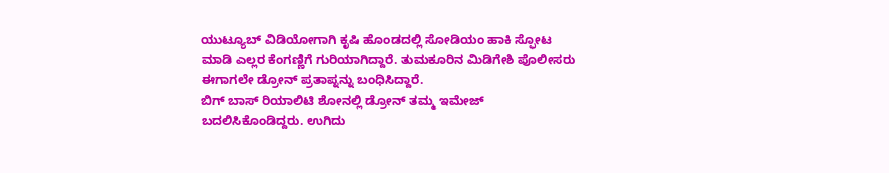ಯುಟ್ಯೂಬ್ ವಿಡಿಯೋಗಾಗಿ ಕೃಷಿ ಹೊಂಡದಲ್ಲಿ ಸೋಡಿಯಂ ಹಾಕಿ ಸ್ಫೋಟ ಮಾಡಿ ಎಲ್ಲರ ಕೆಂಗಣ್ಣಿಗೆ ಗುರಿಯಾಗಿದ್ದಾರೆ. ತುಮಕೂರಿನ ಮಿಡಿಗೇಶಿ ಪೊಲೀಸರು ಈಗಾಗಲೇ ಡ್ರೋನ್ ಪ್ರತಾಪ್ನನ್ನು ಬಂಧಿಸಿದ್ದಾರೆ.
ಬಿಗ್ ಬಾಸ್ ರಿಯಾಲಿಟಿ ಶೋನಲ್ಲಿ ಡ್ರೋನ್ ತಮ್ಮ ಇಮೇಜ್ ಬದಲಿಸಿಕೊಂಡಿದ್ದರು. ಉಗಿದು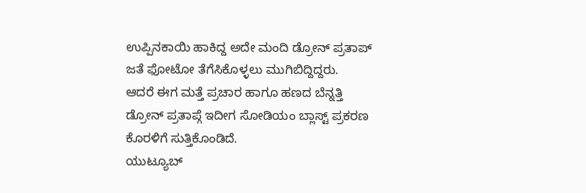ಉಪ್ಪಿನಕಾಯಿ ಹಾಕಿದ್ದ ಅದೇ ಮಂದಿ ಡ್ರೋನ್ ಪ್ರತಾಪ್ ಜತೆ ಫೋಟೋ ತೆಗೆಸಿಕೊಳ್ಳಲು ಮುಗಿಬಿದ್ದಿದ್ದರು.
ಆದರೆ ಈಗ ಮತ್ತೆ ಪ್ರಚಾರ ಹಾಗೂ ಹಣದ ಬೆನ್ನತ್ತಿ ಡ್ರೋನ್ ಪ್ರತಾಪ್ಗೆ ಇದೀಗ ಸೋಡಿಯಂ ಬ್ಲಾಸ್ಟ್ ಪ್ರಕರಣ ಕೊರಳಿಗೆ ಸುತ್ತಿಕೊಂಡಿದೆ.
ಯುಟ್ಯೂಬ್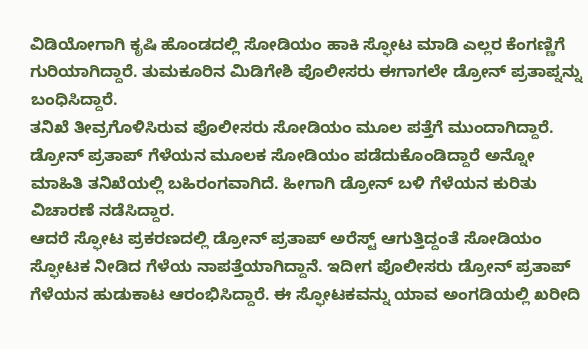ವಿಡಿಯೋಗಾಗಿ ಕೃಷಿ ಹೊಂಡದಲ್ಲಿ ಸೋಡಿಯಂ ಹಾಕಿ ಸ್ಫೋಟ ಮಾಡಿ ಎಲ್ಲರ ಕೆಂಗಣ್ಣಿಗೆ ಗುರಿಯಾಗಿದ್ದಾರೆ. ತುಮಕೂರಿನ ಮಿಡಿಗೇಶಿ ಪೊಲೀಸರು ಈಗಾಗಲೇ ಡ್ರೋನ್ ಪ್ರತಾಪ್ನನ್ನು ಬಂಧಿಸಿದ್ದಾರೆ.
ತನಿಖೆ ತೀವ್ರಗೊಳಿಸಿರುವ ಪೊಲೀಸರು ಸೋಡಿಯಂ ಮೂಲ ಪತ್ತೆಗೆ ಮುಂದಾಗಿದ್ದಾರೆ. ಡ್ರೋನ್ ಪ್ರತಾಪ್ ಗೆಳೆಯನ ಮೂಲಕ ಸೋಡಿಯಂ ಪಡೆದುಕೊಂಡಿದ್ದಾರೆ ಅನ್ನೋ ಮಾಹಿತಿ ತನಿಖೆಯಲ್ಲಿ ಬಹಿರಂಗವಾಗಿದೆ. ಹೀಗಾಗಿ ಡ್ರೋನ್ ಬಳಿ ಗೆಳೆಯನ ಕುರಿತು ವಿಚಾರಣೆ ನಡೆಸಿದ್ದಾರ.
ಆದರೆ ಸ್ಫೋಟ ಪ್ರಕರಣದಲ್ಲಿ ಡ್ರೋನ್ ಪ್ರತಾಪ್ ಅರೆಸ್ಟ್ ಆಗುತ್ತಿದ್ದಂತೆ ಸೋಡಿಯಂ ಸ್ಫೋಟಕ ನೀಡಿದ ಗೆಳೆಯ ನಾಪತ್ತೆಯಾಗಿದ್ದಾನೆ. ಇದೀಗ ಪೊಲೀಸರು ಡ್ರೋನ್ ಪ್ರತಾಪ್ ಗೆಳೆಯನ ಹುಡುಕಾಟ ಆರಂಭಿಸಿದ್ದಾರೆ. ಈ ಸ್ಫೋಟಕವನ್ನು ಯಾವ ಅಂಗಡಿಯಲ್ಲಿ ಖರೀದಿ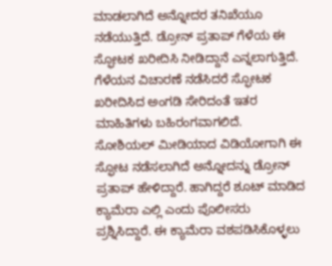ಮಾಡಲಾಗಿದೆ ಅನ್ನೋದರ ತನಿಖೆಯೂ ನಡೆಯುತ್ತಿದೆ. ಡ್ರೋನ್ ಪ್ರತಾಪ್ ಗೆಳೆಯ ಈ ಸ್ಫೋಟಕ ಖರೀದಿಸಿ ನೀಡಿದ್ದಾನೆ ಎನ್ನಲಾಗುತ್ತಿದೆ. ಗೆಳೆಯನ ವಿಚಾರಣೆ ನಡೆಸಿದರೆ ಸ್ಫೋಟಕ ಖರೀದಿಸಿದ ಅಂಗಡಿ ಸೇರಿದಂತೆ ಇತರ ಮಾಹಿತಿಗಳು ಬಹಿರಂಗವಾಗಲಿದೆ.
ಸೋಶಿಯಲ್ ಮೀಡಿಯಾದ ವಿಡಿಯೋಗಾಗಿ ಈ ಸ್ಫೋಟ ನಡೆಸಲಾಗಿದೆ ಅನ್ನೋದನ್ನು ಡ್ರೋನ್ ಪ್ರತಾಪ್ ಹೇಳಿದ್ದಾರೆ. ಹಾಗಿದ್ದರೆ ಶೂಟ್ ಮಾಡಿದ ಕ್ಯಾಮೆರಾ ಎಲ್ಲಿ ಎಂದು ಪೊಲೀಸರು ಪ್ರಶ್ನಿಸಿದ್ದಾರೆ. ಈ ಕ್ಯಾಮೆರಾ ವಶಪಡಿಸಿಕೊಳ್ಳಲು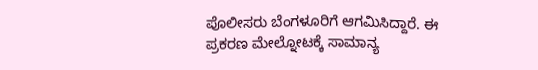ಪೊಲೀಸರು ಬೆಂಗಳೂರಿಗೆ ಆಗಮಿಸಿದ್ದಾರೆ. ಈ ಪ್ರಕರಣ ಮೇಲ್ನೋಟಕ್ಕೆ ಸಾಮಾನ್ಯ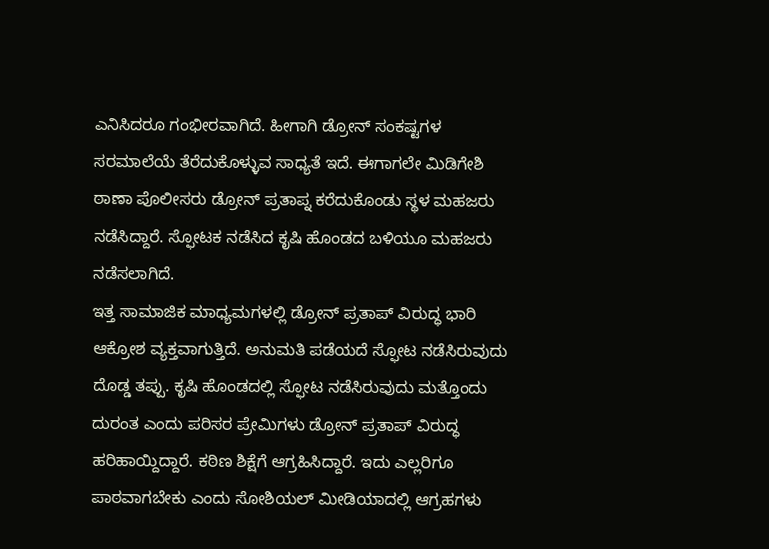ಎನಿಸಿದರೂ ಗಂಭೀರವಾಗಿದೆ. ಹೀಗಾಗಿ ಡ್ರೋನ್ ಸಂಕಷ್ಟಗಳ ಸರಮಾಲೆಯೆ ತೆರೆದುಕೊಳ್ಳುವ ಸಾಧ್ಯತೆ ಇದೆ. ಈಗಾಗಲೇ ಮಿಡಿಗೇಶಿ ಠಾಣಾ ಪೊಲೀಸರು ಡ್ರೋನ್ ಪ್ರತಾಪ್ನ ಕರೆದುಕೊಂಡು ಸ್ಥಳ ಮಹಜರು ನಡೆಸಿದ್ದಾರೆ. ಸ್ಫೋಟಕ ನಡೆಸಿದ ಕೃಷಿ ಹೊಂಡದ ಬಳಿಯೂ ಮಹಜರು ನಡೆಸಲಾಗಿದೆ.
ಇತ್ತ ಸಾಮಾಜಿಕ ಮಾಧ್ಯಮಗಳಲ್ಲಿ ಡ್ರೋನ್ ಪ್ರತಾಪ್ ವಿರುದ್ಧ ಭಾರಿ ಆಕ್ರೋಶ ವ್ಯಕ್ತವಾಗುತ್ತಿದೆ. ಅನುಮತಿ ಪಡೆಯದೆ ಸ್ಫೋಟ ನಡೆಸಿರುವುದು ದೊಡ್ಡ ತಪ್ಪು. ಕೃಷಿ ಹೊಂಡದಲ್ಲಿ ಸ್ಫೋಟ ನಡೆಸಿರುವುದು ಮತ್ತೊಂದು ದುರಂತ ಎಂದು ಪರಿಸರ ಪ್ರೇಮಿಗಳು ಡ್ರೋನ್ ಪ್ರತಾಪ್ ವಿರುದ್ಧ ಹರಿಹಾಯ್ದಿದ್ದಾರೆ. ಕಠಿಣ ಶಿಕ್ಷೆಗೆ ಆಗ್ರಹಿಸಿದ್ದಾರೆ. ಇದು ಎಲ್ಲರಿಗೂ ಪಾಠವಾಗಬೇಕು ಎಂದು ಸೋಶಿಯಲ್ ಮೀಡಿಯಾದಲ್ಲಿ ಆಗ್ರಹಗಳು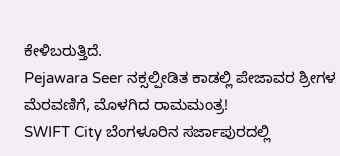ಕೇಳಿಬರುತ್ತಿದೆ.
Pejawara Seer ನಕ್ಸಲ್ಪೀಡಿತ ಕಾಡಲ್ಲಿ ಪೇಜಾವರ ಶ್ರೀಗಳ ಮೆರವಣಿಗೆ, ಮೊಳಗಿದ ರಾಮಮಂತ್ರ!
SWIFT City ಬೆಂಗಳೂರಿನ ಸರ್ಜಾಪುರದಲ್ಲಿ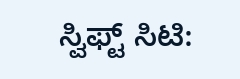ಸ್ವಿಫ್ಟ್ ಸಿಟಿ: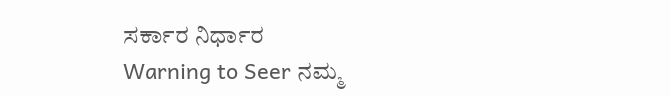ಸರ್ಕಾರ ನಿರ್ಧಾರ
Warning to Seer ನಮ್ಮ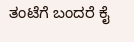ತಂಟೆಗೆ ಬಂದರೆ ಕೈ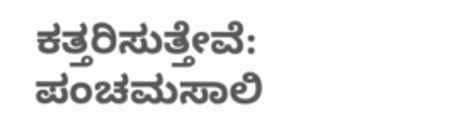ಕತ್ತರಿಸುತ್ತೇವೆ: ಪಂಚಮಸಾಲಿ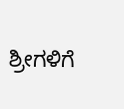ಶ್ರೀಗಳಿಗೆ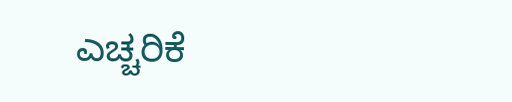ಎಚ್ಚರಿಕೆ